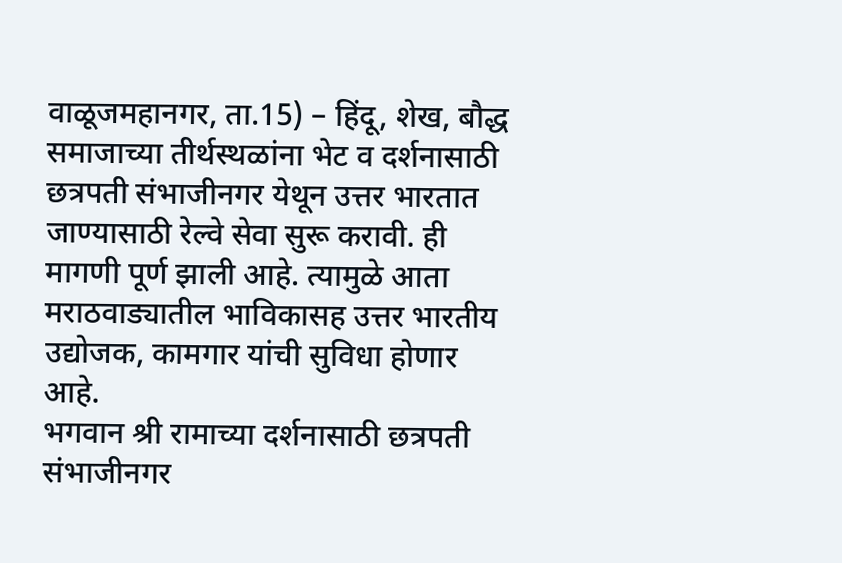वाळूजमहानगर, ता.15) – हिंदू, शेख, बौद्ध समाजाच्या तीर्थस्थळांना भेट व दर्शनासाठी छत्रपती संभाजीनगर येथून उत्तर भारतात जाण्यासाठी रेल्वे सेवा सुरू करावी. ही मागणी पूर्ण झाली आहे. त्यामुळे आता मराठवाड्यातील भाविकासह उत्तर भारतीय उद्योजक, कामगार यांची सुविधा होणार आहे.
भगवान श्री रामाच्या दर्शनासाठी छत्रपती संभाजीनगर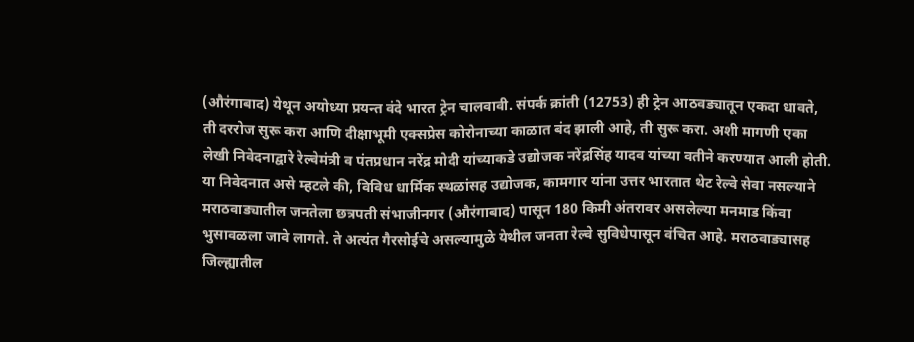(औरंगाबाद) येथून अयोध्या प्रयन्त वंदे भारत ट्रेन चालवावी. संपर्क क्रांती (12753) ही ट्रेन आठवड्यातून एकदा धावते, ती दररोज सुरू करा आणि दीक्षाभूमी एक्सप्रेस कोरोनाच्या काळात बंद झाली आहे, ती सुरू करा. अशी मागणी एका लेखी निवेदनाद्वारे रेल्वेमंत्री व पंतप्रधान नरेंद्र मोदी यांच्याकडे उद्योजक नरेंद्रसिंह यादव यांच्या वतीने करण्यात आली होती. या निवेदनात असे म्हटले की, विविध धार्मिक स्थळांसह उद्योजक, कामगार यांना उत्तर भारतात थेट रेल्वे सेवा नसल्याने मराठवाड्यातील जनतेला छत्रपती संभाजीनगर (औरंगाबाद) पासून 180 किमी अंतरावर असलेल्या मनमाड किंवा भुसावळला जावे लागते. ते अत्यंत गैरसोईचे असल्यामुळे येथील जनता रेल्वे सुविधेपासून वंचित आहे. मराठवाड्यासह जिल्ह्यातील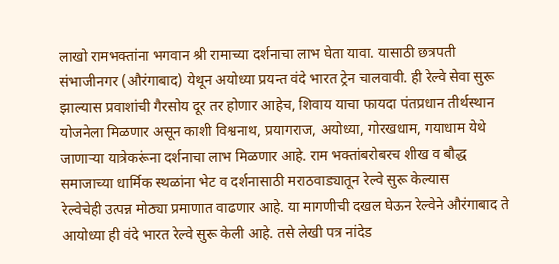लाखो रामभक्तांना भगवान श्री रामाच्या दर्शनाचा लाभ घेता यावा. यासाठी छत्रपती संभाजीनगर (औरंगाबाद) येथून अयोध्या प्रयन्त वंदे भारत ट्रेन चालवावी. ही रेल्वे सेवा सुरू झाल्यास प्रवाशांची गैरसोय दूर तर होणार आहेच, शिवाय याचा फायदा पंतप्रधान तीर्थस्थान योजनेला मिळणार असून काशी विश्वनाथ, प्रयागराज, अयोध्या, गोरखधाम, गयाधाम येथे जाणाऱ्या यात्रेकरूंना दर्शनाचा लाभ मिळणार आहे. राम भक्तांबरोबरच शीख व बौद्ध समाजाच्या धार्मिक स्थळांना भेट व दर्शनासाठी मराठवाड्यातून रेल्वे सुरू केल्यास
रेल्वेचेही उत्पन्न मोठ्या प्रमाणात वाढणार आहे. या मागणीची दखल घेऊन रेल्वेने औरंगाबाद ते आयोध्या ही वंदे भारत रेल्वे सुरू केली आहे. तसे लेखी पत्र नांदेड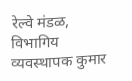रेल्वे मंडळ, विभागिय व्यवस्थापक कुमार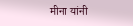मीना यांनी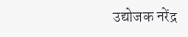उद्योजक नरेंद्र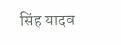सिंह यादव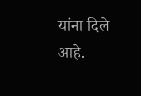यांना दिले आहे.